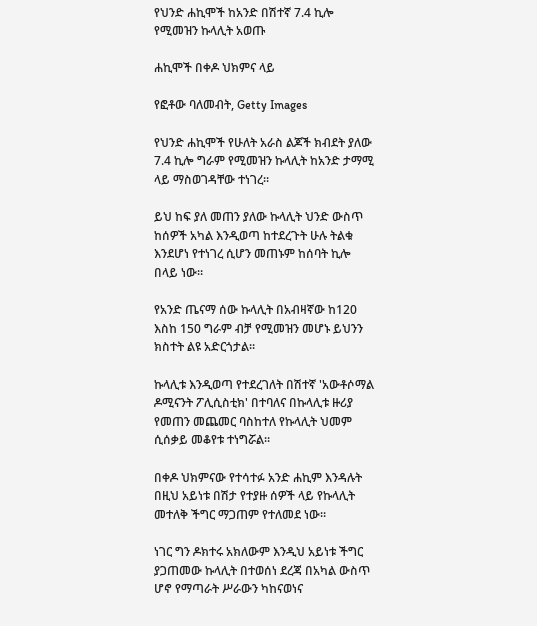የህንድ ሐኪሞች ከአንድ በሽተኛ 7.4 ኪሎ የሚመዝን ኩላሊት አወጡ

ሐኪሞች በቀዶ ህክምና ላይ

የፎቶው ባለመብት, Getty Images

የህንድ ሐኪሞች የሁለት አራስ ልጆች ክብደት ያለው 7.4 ኪሎ ግራም የሚመዝን ኩላሊት ከአንድ ታማሚ ላይ ማስወገዳቸው ተነገረ።

ይህ ከፍ ያለ መጠን ያለው ኩላሊት ህንድ ውስጥ ከሰዎች አካል እንዲወጣ ከተደረጉት ሁሉ ትልቁ እንደሆነ የተነገረ ሲሆን መጠኑም ከሰባት ኪሎ በላይ ነው።

የአንድ ጤናማ ሰው ኩላሊት በአብዛኛው ከ120 እስከ 150 ግራም ብቻ የሚመዝን መሆኑ ይህንን ክስተት ልዩ አድርጎታል።

ኩላሊቱ እንዲወጣ የተደረገለት በሽተኛ 'አውቶሶማል ዶሚናንት ፖሊሲስቲክ' በተባለና በኩላሊቱ ዙሪያ የመጠን መጨመር ባስከተለ የኩላሊት ህመም ሲሰቃይ መቆየቱ ተነግሯል።

በቀዶ ህክምናው የተሳተፉ አንድ ሐኪም እንዳሉት በዚህ አይነቱ በሽታ የተያዙ ሰዎች ላይ የኩላሊት መተለቅ ችግር ማጋጠም የተለመደ ነው።

ነገር ግን ዶክተሩ አክለውም እንዲህ አይነቱ ችግር ያጋጠመው ኩላሊት በተወሰነ ደረጃ በአካል ውስጥ ሆኖ የማጣራት ሥራውን ካከናወነና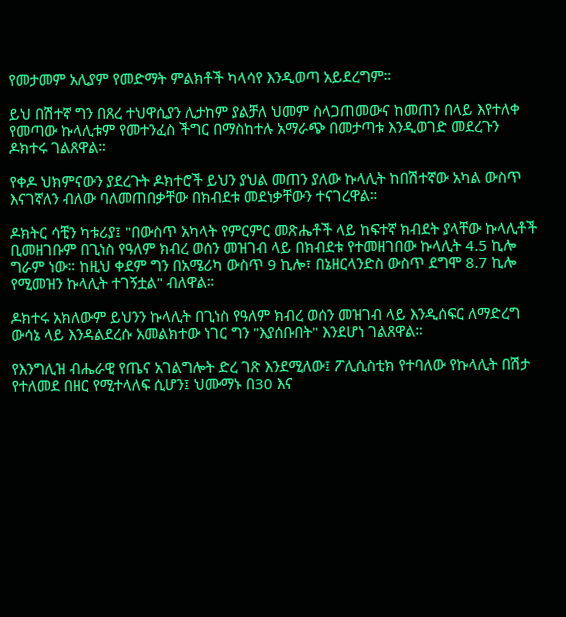የመታመም አሊያም የመድማት ምልክቶች ካላሳየ እንዲወጣ አይደረግም።

ይህ በሽተኛ ግን በጸረ ተህዋሲያን ሊታከም ያልቻለ ህመም ስላጋጠመውና ከመጠን በላይ እየተለቀ የመጣው ኩላሊቱም የመተንፈስ ችግር በማስከተሉ አማራጭ በመታጣቱ እንዲወገድ መደረጉን ዶክተሩ ገልጸዋል።

የቀዶ ህክምናውን ያደረጉት ዶክተሮች ይህን ያህል መጠን ያለው ኩላሊት ከበሽተኛው አካል ውስጥ እናገኛለን ብለው ባለመጠበቃቸው በክብደቱ መደነቃቸውን ተናገረዋል።

ዶክትር ሳቺን ካቱሪያ፤ "በውስጥ አካላት የምርምር መጽሔቶች ላይ ከፍተኛ ክብደት ያላቸው ኩላሊቶች ቢመዘገቡም በጊነስ የዓለም ክብረ ወሰን መዝገብ ላይ በክብደቱ የተመዘገበው ኩላሊት 4.5 ኪሎ ግራም ነው። ከዚህ ቀደም ግን በአሜሪካ ውስጥ 9 ኪሎ፣ በኔዘርላንድስ ውስጥ ደግሞ 8.7 ኪሎ የሚመዝን ኩላሊት ተገኝቷል" ብለዋል።

ዶክተሩ አክለውም ይህንን ኩላሊት በጊነስ የዓለም ክብረ ወሰን መዝገብ ላይ እንዲሰፍር ለማድረግ ውሳኔ ላይ እንዳልደረሱ አመልክተው ነገር ግን "እያሰቡበት" እንደሆነ ገልጸዋል።

የእንግሊዝ ብሔራዊ የጤና አገልግሎት ድረ ገጽ እንደሚለው፤ ፖሊሲስቲክ የተባለው የኩላሊት በሽታ የተለመደ በዘር የሚተላለፍ ሲሆን፤ ህሙማኑ በ30 እና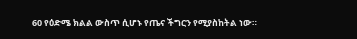60 የዕድሜ ክልል ውስጥ ሲሆኑ የጤና ችግርን የሚያስከትል ነው።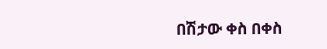በሽታው ቀስ በቀስ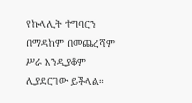የኩላሊት ተግባርን በማዳከም በመጨረሻም ሥራ እንዲያቆም ሊያደርገው ይችላል።